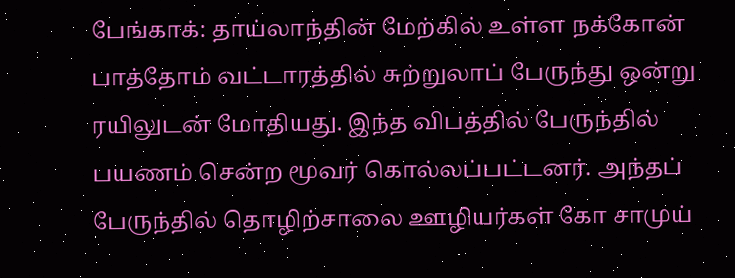பேங்காக்: தாய்லாந்தின் மேற்கில் உள்ள நக்கோன் பாத்தோம் வட்டாரத்தில் சுற்றுலாப் பேருந்து ஒன்று ரயிலுடன் மோதியது. இந்த விபத்தில் பேருந்தில் பயணம் சென்ற மூவர் கொல்லப்பட்டனர். அந்தப் பேருந்தில் தொழிற்சாலை ஊழியர்கள் கோ சாமுய்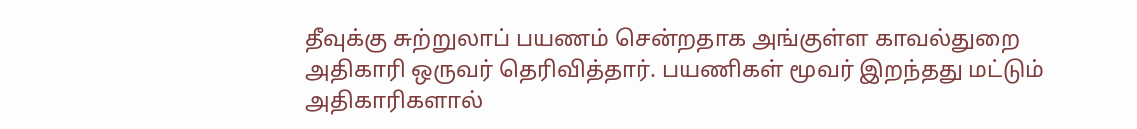தீவுக்கு சுற்றுலாப் பயணம் சென்றதாக அங்குள்ள காவல்துறை அதிகாரி ஒருவர் தெரிவித்தார். பயணிகள் மூவர் இறந்தது மட்டும் அதிகாரிகளால்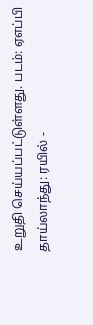உறுதி செய்யப்பட்டுள்ளது. படம்: ஏஎப்பி
தாய்லாந்து: ரயில் -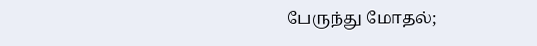பேருந்து மோதல்;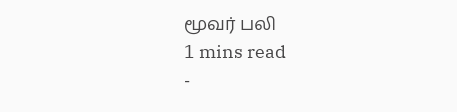மூவர் பலி
1 mins read
-